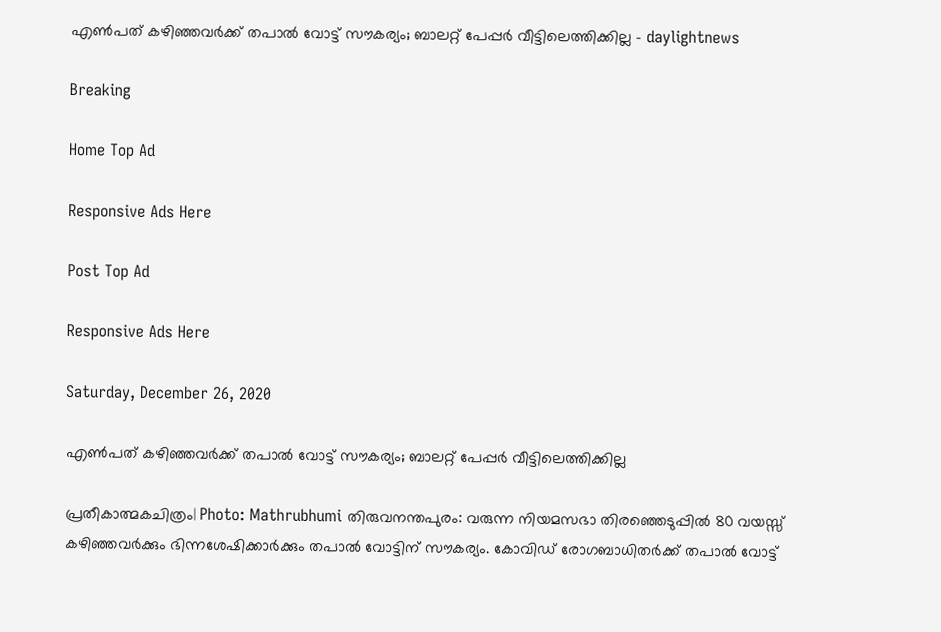എൺപത്‌ കഴിഞ്ഞവർക്ക് തപാൽ വോട്ട് സൗകര്യം; ബാലറ്റ് പേപ്പർ വീട്ടിലെത്തിക്കില്ല - daylightnews

Breaking

Home Top Ad

Responsive Ads Here

Post Top Ad

Responsive Ads Here

Saturday, December 26, 2020

എൺപത്‌ കഴിഞ്ഞവർക്ക് തപാൽ വോട്ട് സൗകര്യം; ബാലറ്റ് പേപ്പർ വീട്ടിലെത്തിക്കില്ല

പ്രതീകാത്മകചിത്രം| Photo: Mathrubhumi തിരുവനന്തപുരം: വരുന്ന നിയമസഭാ തിരഞ്ഞെടുപ്പിൽ 80 വയസ്സ് കഴിഞ്ഞവർക്കും ഭിന്നശേഷിക്കാർക്കും തപാൽ വോട്ടിന് സൗകര്യം. കോവിഡ് രോഗബാധിതർക്ക് തപാൽ വോട്ട്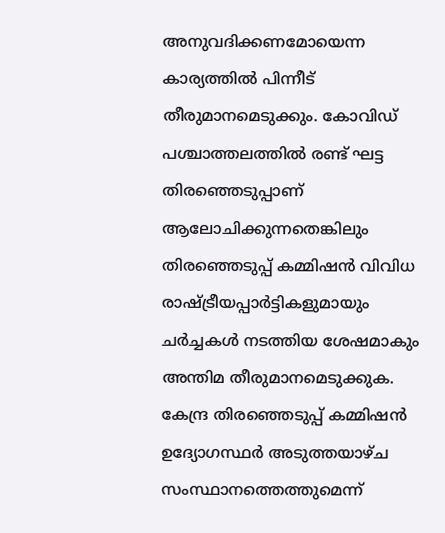അനുവദിക്കണമോയെന്ന കാര്യത്തിൽ പിന്നീട് തീരുമാനമെടുക്കും. കോവിഡ് പശ്ചാത്തലത്തിൽ രണ്ട് ഘട്ട തിരഞ്ഞെടുപ്പാണ് ആലോചിക്കുന്നതെങ്കിലും തിരഞ്ഞെടുപ്പ് കമ്മിഷൻ വിവിധ രാഷ്ട്രീയപ്പാർട്ടികളുമായും ചർച്ചകൾ നടത്തിയ ശേഷമാകും അന്തിമ തീരുമാനമെടുക്കുക. കേന്ദ്ര തിരഞ്ഞെടുപ്പ് കമ്മിഷൻ ഉദ്യോഗസ്ഥർ അടുത്തയാഴ്ച സംസ്ഥാനത്തെത്തുമെന്ന്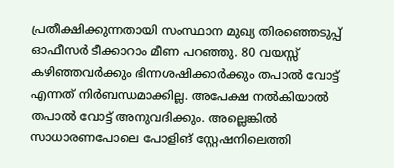പ്രതീക്ഷിക്കുന്നതായി സംസ്ഥാന മുഖ്യ തിരഞ്ഞെടുപ്പ് ഓഫീസർ ടീക്കാറാം മീണ പറഞ്ഞു. 80 വയസ്സ് കഴിഞ്ഞവർക്കും ഭിന്നശഷിക്കാർക്കും തപാൽ വോട്ട് എന്നത് നിർബന്ധമാക്കില്ല. അപേക്ഷ നൽകിയാൽ തപാൽ വോട്ട് അനുവദിക്കും. അല്ലെങ്കിൽ സാധാരണപോലെ പോളിങ് സ്റ്റേഷനിലെത്തി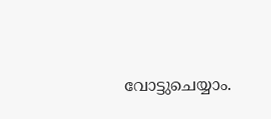വോട്ടുചെയ്യാം.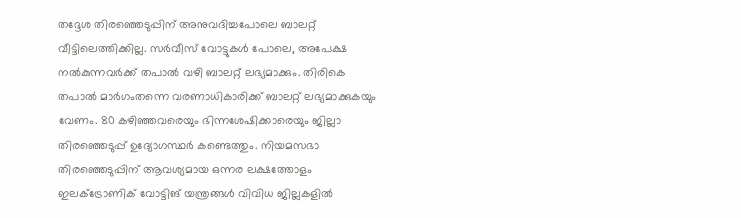തദ്ദേശ തിരഞ്ഞെടുപ്പിന് അനുവദിച്ചപോലെ ബാലറ്റ് വീട്ടിലെത്തിക്കില്ല. സർവീസ് വോട്ടുകൾ പോലെ, അപേക്ഷ നൽകുന്നവർക്ക് തപാൽ വഴി ബാലറ്റ് ലഭ്യമാക്കും. തിരികെ തപാൽ മാർഗംതന്നെ വരണാധികാരിക്ക് ബാലറ്റ് ലഭ്യമാക്കുകയും വേണം. 80 കഴിഞ്ഞവരെയും ഭിന്നശേഷിക്കാരെയും ജില്ലാ തിരഞ്ഞെടുപ്പ് ഉദ്യോഗസ്ഥർ കണ്ടെത്തും. നിയമസഭാ തിരഞ്ഞെടുപ്പിന് ആവശ്യമായ ഒന്നര ലക്ഷത്തോളം ഇലക്ട്രോണിക് വോട്ടിങ് യന്ത്രങ്ങൾ വിവിധ ജില്ലകളിൽ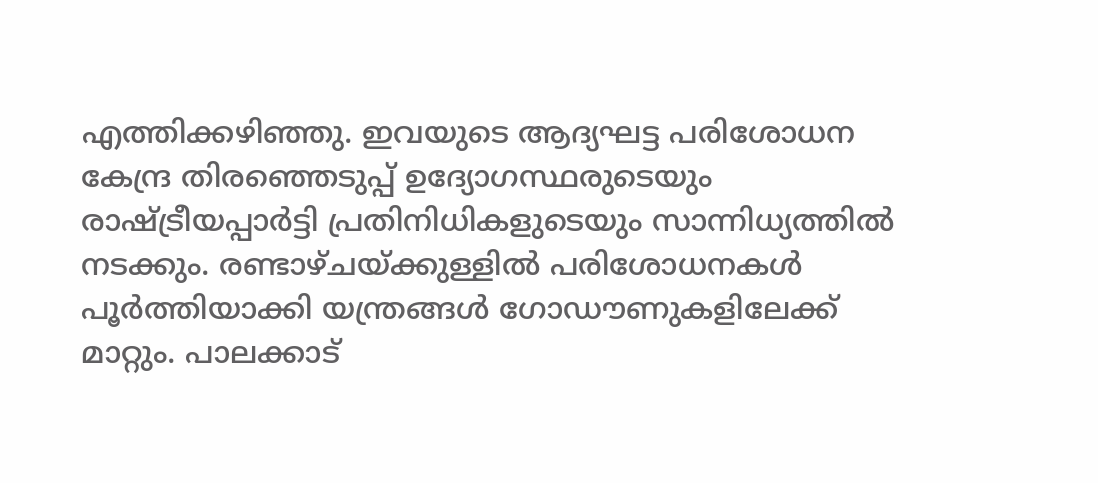എത്തിക്കഴിഞ്ഞു. ഇവയുടെ ആദ്യഘട്ട പരിശോധന കേന്ദ്ര തിരഞ്ഞെടുപ്പ് ഉദ്യോഗസ്ഥരുടെയും രാഷ്ട്രീയപ്പാർട്ടി പ്രതിനിധികളുടെയും സാന്നിധ്യത്തിൽ നടക്കും. രണ്ടാഴ്ചയ്ക്കുള്ളിൽ പരിശോധനകൾ പൂർത്തിയാക്കി യന്ത്രങ്ങൾ ഗോഡൗണുകളിലേക്ക് മാറ്റും. പാലക്കാട്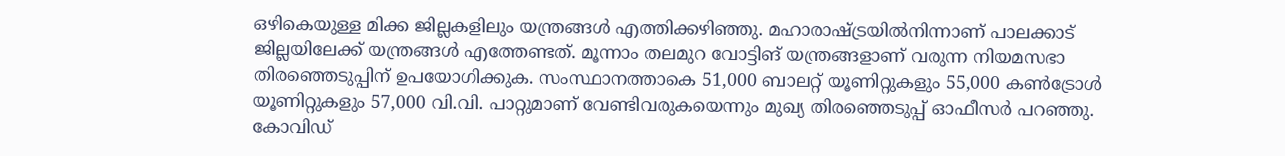ഒഴികെയുള്ള മിക്ക ജില്ലകളിലും യന്ത്രങ്ങൾ എത്തിക്കഴിഞ്ഞു. മഹാരാഷ്ട്രയിൽനിന്നാണ് പാലക്കാട് ജില്ലയിലേക്ക് യന്ത്രങ്ങൾ എത്തേണ്ടത്. മൂന്നാം തലമുറ വോട്ടിങ് യന്ത്രങ്ങളാണ് വരുന്ന നിയമസഭാ തിരഞ്ഞെടുപ്പിന് ഉപയോഗിക്കുക. സംസ്ഥാനത്താകെ 51,000 ബാലറ്റ് യൂണിറ്റുകളും 55,000 കൺട്രോൾ യൂണിറ്റുകളും 57,000 വി.വി. പാറ്റുമാണ് വേണ്ടിവരുകയെന്നും മുഖ്യ തിരഞ്ഞെടുപ്പ് ഓഫീസർ പറഞ്ഞു. കോവിഡ്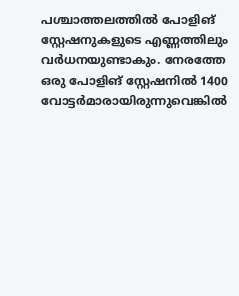പശ്ചാത്തലത്തിൽ പോളിങ് സ്റ്റേഷനുകളുടെ എണ്ണത്തിലും വർധനയുണ്ടാകും. നേരത്തേ ഒരു പോളിങ് സ്റ്റേഷനിൽ 1400 വോട്ടർമാരായിരുന്നുവെങ്കിൽ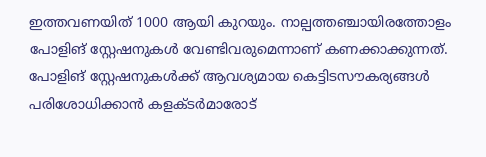ഇത്തവണയിത് 1000 ആയി കുറയും. നാല്പത്തഞ്ചായിരത്തോളം പോളിങ് സ്റ്റേഷനുകൾ വേണ്ടിവരുമെന്നാണ് കണക്കാക്കുന്നത്. പോളിങ് സ്റ്റേഷനുകൾക്ക് ആവശ്യമായ കെട്ടിടസൗകര്യങ്ങൾ പരിശോധിക്കാൻ കളക്ടർമാരോട്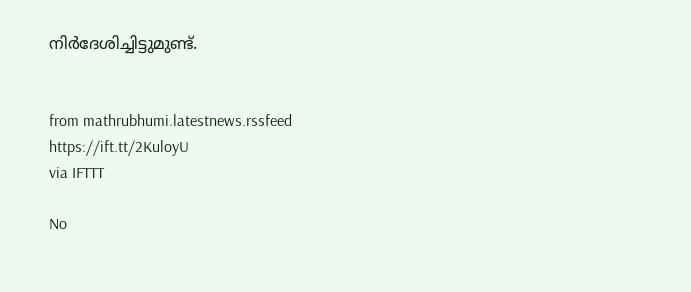നിർദേശിച്ചിട്ടുമുണ്ട്.


from mathrubhumi.latestnews.rssfeed https://ift.tt/2KuloyU
via IFTTT

No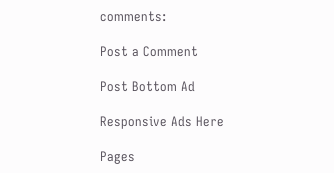comments:

Post a Comment

Post Bottom Ad

Responsive Ads Here

Pages